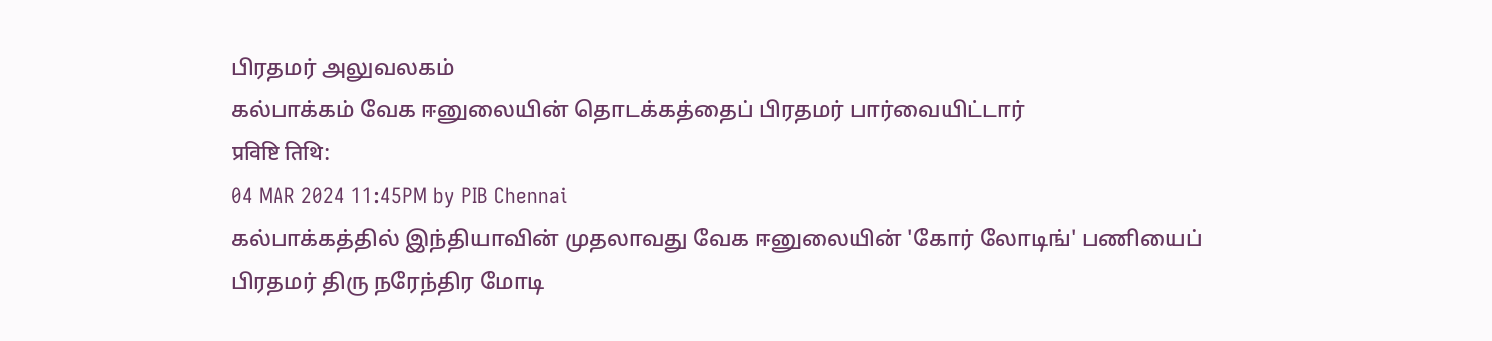பிரதமர் அலுவலகம்
கல்பாக்கம் வேக ஈனுலையின் தொடக்கத்தைப் பிரதமர் பார்வையிட்டார்
प्रविष्टि तिथि:
04 MAR 2024 11:45PM by PIB Chennai
கல்பாக்கத்தில் இந்தியாவின் முதலாவது வேக ஈனுலையின் 'கோர் லோடிங்' பணியைப் பிரதமர் திரு நரேந்திர மோடி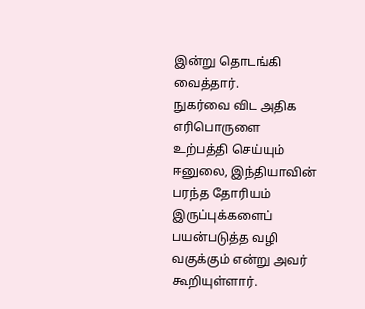இன்று தொடங்கி வைத்தார்.
நுகர்வை விட அதிக எரிபொருளை உற்பத்தி செய்யும் ஈனுலை, இந்தியாவின் பரந்த தோரியம் இருப்புக்களைப் பயன்படுத்த வழி வகுக்கும் என்று அவர் கூறியுள்ளார்.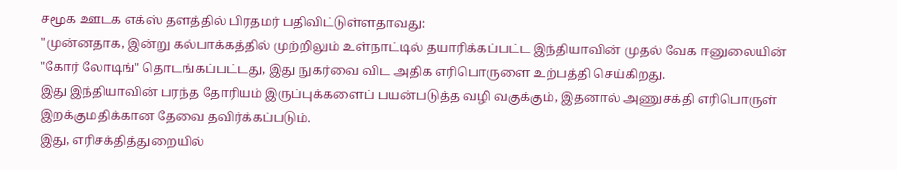சமூக ஊடக எக்ஸ் தளத்தில் பிரதமர் பதிவிட்டுள்ளதாவது:
"முன்னதாக, இன்று கல்பாக்கத்தில் முற்றிலும் உள்நாட்டில் தயாரிக்கப்பட்ட இந்தியாவின் முதல் வேக ஈனுலையின் "கோர் லோடிங்" தொடங்கப்பட்டது, இது நுகர்வை விட அதிக எரிபொருளை உற்பத்தி செய்கிறது.
இது இந்தியாவின் பரந்த தோரியம் இருப்புக்களைப் பயன்படுத்த வழி வகுக்கும், இதனால் அணுசக்தி எரிபொருள் இறக்குமதிக்கான தேவை தவிர்க்கப்படும்.
இது, எரிசக்தித்துறையில்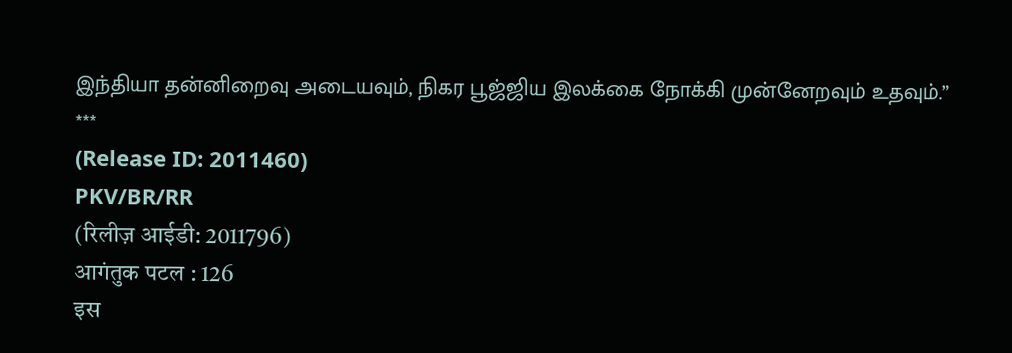இந்தியா தன்னிறைவு அடையவும், நிகர பூஜ்ஜிய இலக்கை நோக்கி முன்னேறவும் உதவும்.”
***
(Release ID: 2011460)
PKV/BR/RR
(रिलीज़ आईडी: 2011796)
आगंतुक पटल : 126
इस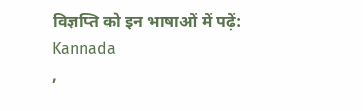विज्ञप्ति को इन भाषाओं में पढ़ें:
Kannada
,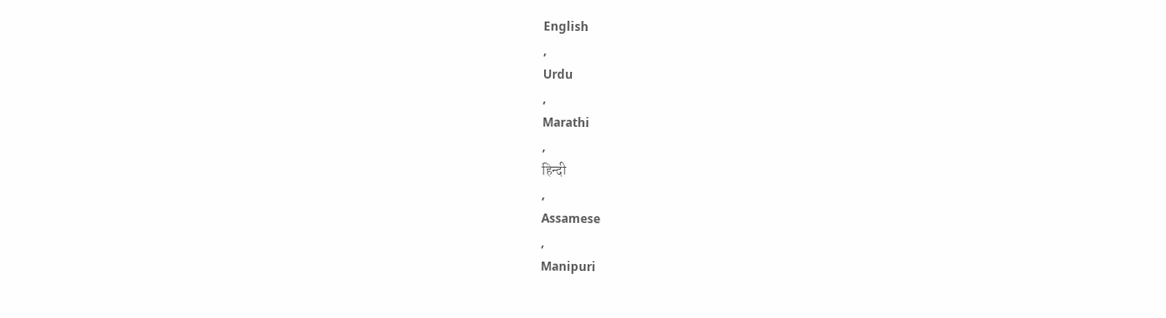English
,
Urdu
,
Marathi
,
हिन्दी
,
Assamese
,
Manipuri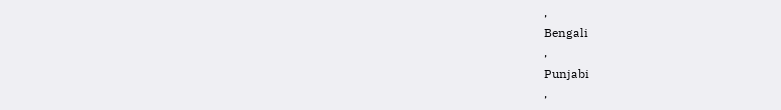,
Bengali
,
Punjabi
,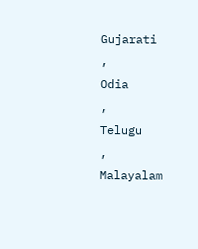Gujarati
,
Odia
,
Telugu
,
Malayalam